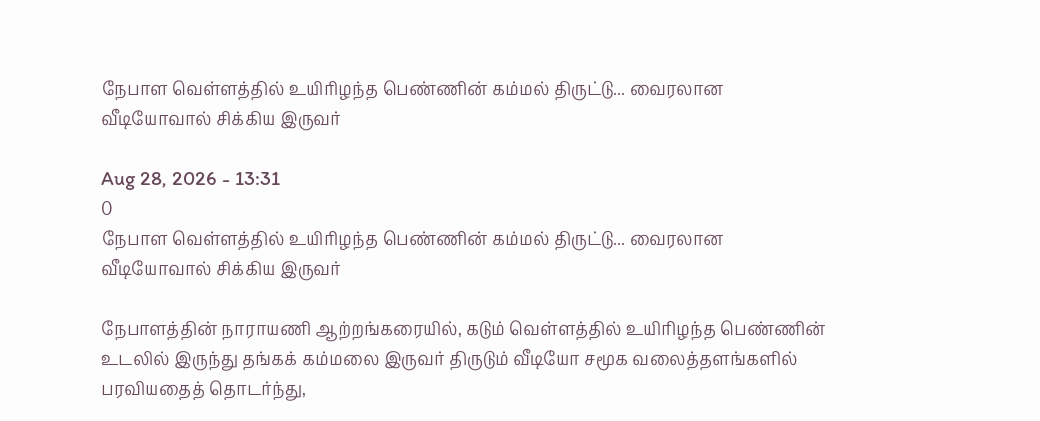நேபாள வெள்ளத்தில் உயிரிழந்த பெண்ணின் கம்மல் திருட்டு... வைரலான வீடியோவால் சிக்கிய இருவர்

Aug 28, 2026 - 13:31
0
நேபாள வெள்ளத்தில் உயிரிழந்த பெண்ணின் கம்மல் திருட்டு... வைரலான வீடியோவால் சிக்கிய இருவர்

நேபாளத்தின் நாராயணி ஆற்றங்கரையில், கடும் வெள்ளத்தில் உயிரிழந்த பெண்ணின் உடலில் இருந்து தங்கக் கம்மலை இருவர் திருடும் வீடியோ சமூக வலைத்தளங்களில் பரவியதைத் தொடர்ந்து,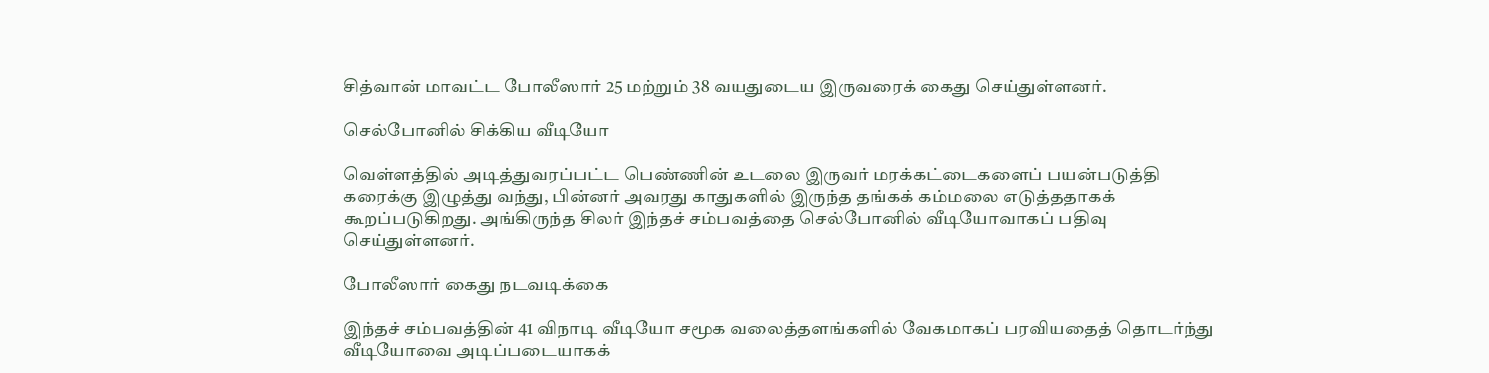சித்வான் மாவட்ட போலீஸார் 25 மற்றும் 38 வயதுடைய இருவரைக் கைது செய்துள்ளனர்.

செல்போனில் சிக்கிய வீடியோ

வெள்ளத்தில் அடித்துவரப்பட்ட பெண்ணின் உடலை இருவர் மரக்கட்டைகளைப் பயன்படுத்தி கரைக்கு இழுத்து வந்து, பின்னர் அவரது காதுகளில் இருந்த தங்கக் கம்மலை எடுத்ததாகக் கூறப்படுகிறது. அங்கிருந்த சிலர் இந்தச் சம்பவத்தை செல்போனில் வீடியோவாகப் பதிவு செய்துள்ளனர்.

போலீஸார் கைது நடவடிக்கை

இந்தச் சம்பவத்தின் 41 விநாடி வீடியோ சமூக வலைத்தளங்களில் வேகமாகப் பரவியதைத் தொடர்ந்து வீடியோவை அடிப்படையாகக்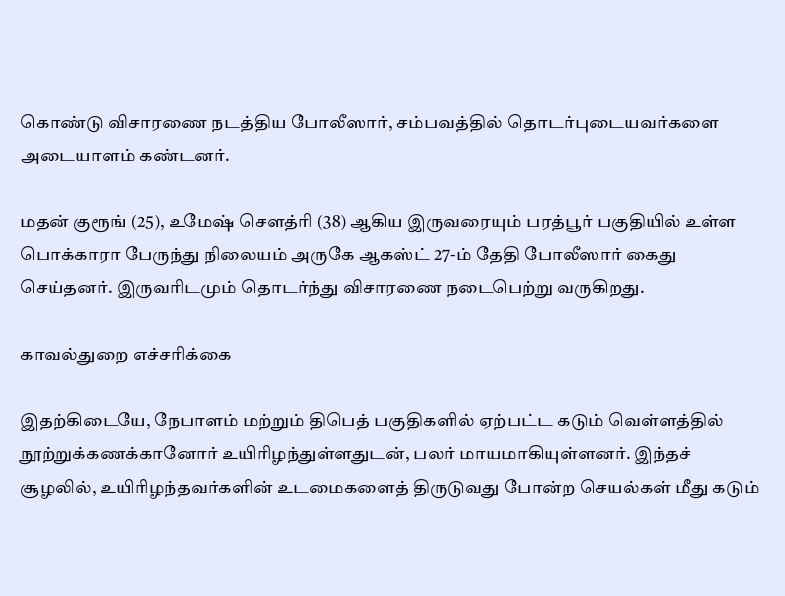கொண்டு விசாரணை நடத்திய போலீஸார், சம்பவத்தில் தொடர்புடையவர்களை அடையாளம் கண்டனர்.

மதன் குரூங் (25), உமேஷ் சௌத்ரி (38) ஆகிய இருவரையும் பரத்பூர் பகுதியில் உள்ள பொக்காரா பேருந்து நிலையம் அருகே ஆகஸ்ட் 27-ம் தேதி போலீஸார் கைது செய்தனர். இருவரிடமும் தொடர்ந்து விசாரணை நடைபெற்று வருகிறது.

காவல்துறை எச்சரிக்கை

இதற்கிடையே, நேபாளம் மற்றும் திபெத் பகுதிகளில் ஏற்பட்ட கடும் வெள்ளத்தில் நூற்றுக்கணக்கானோர் உயிரிழந்துள்ளதுடன், பலர் மாயமாகியுள்ளனர். இந்தச் சூழலில், உயிரிழந்தவர்களின் உடமைகளைத் திருடுவது போன்ற செயல்கள் மீது கடும்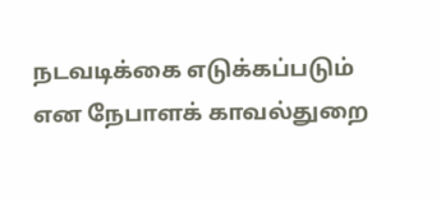நடவடிக்கை எடுக்கப்படும் என நேபாளக் காவல்துறை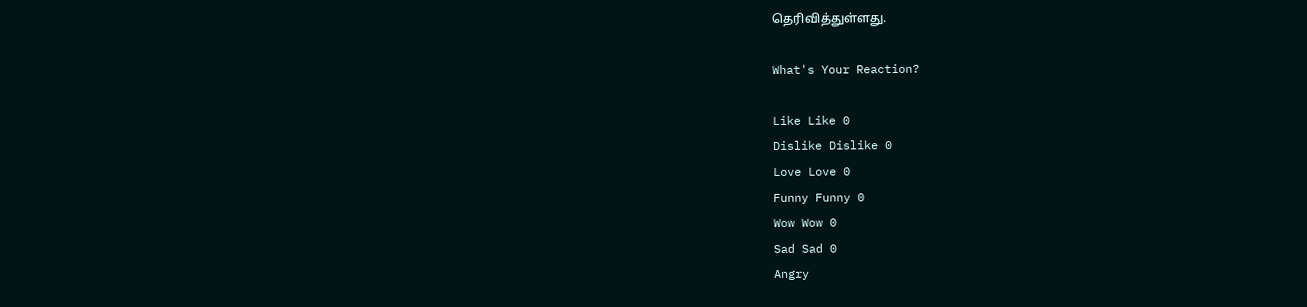தெரிவித்துள்ளது.

What's Your Reaction?

Like Like 0
Dislike Dislike 0
Love Love 0
Funny Funny 0
Wow Wow 0
Sad Sad 0
Angry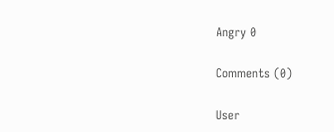Angry 0

Comments (0)

User